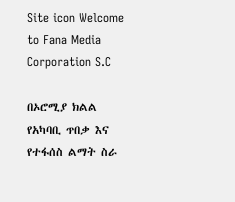Site icon Welcome to Fana Media Corporation S.C

በኦሮሚያ ክልል የአካባቢ ጥበቃ እና የተፋሰስ ልማት ስራ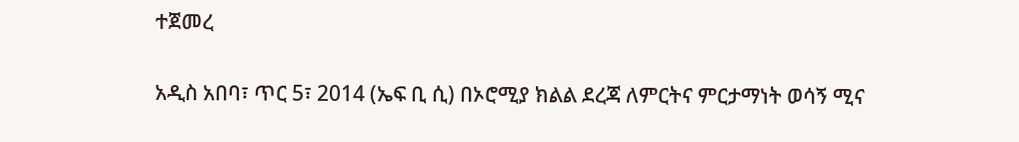ተጀመረ

አዲስ አበባ፣ ጥር 5፣ 2014 (ኤፍ ቢ ሲ) በኦሮሚያ ክልል ደረጃ ለምርትና ምርታማነት ወሳኝ ሚና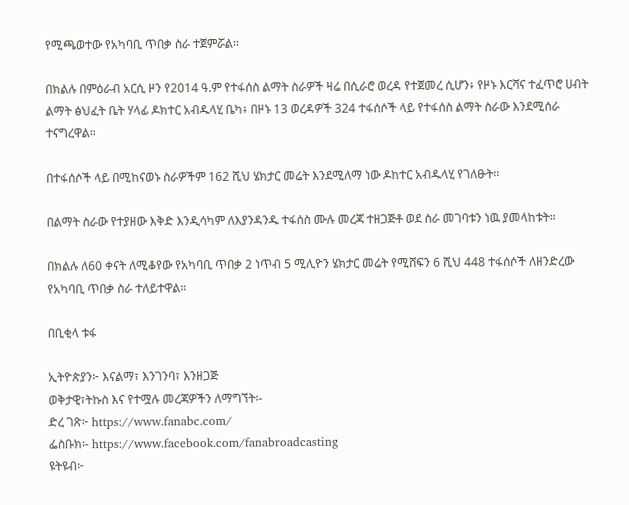የሚጫወተው የአካባቢ ጥበቃ ስራ ተጀምሯል፡፡

በክልሉ በምዕራብ አርሲ ዞን የ2014 ዓ.ም የተፋሰስ ልማት ስራዎች ዛሬ በሲራሮ ወረዳ የተጀመረ ሲሆን፥ የዞኑ እርሻና ተፈጥሮ ሀብት ልማት ፅህፈት ቤት ሃላፊ ዶክተር አብዱላሂ ቤካ፥ በዞኑ 13 ወረዳዎች 324 ተፋሰሶች ላይ የተፋሰስ ልማት ስራው እንደሚሰራ ተናግረዋል።

በተፋሰሶች ላይ በሚከናወኑ ስራዎችም 162 ሺህ ሄክታር መሬት እንደሚለማ ነው ዶከተር አብዱላሂ የገለፁት፡፡

በልማት ስራው የተያዘው እቅድ እንዲሳካም ለእያንዳንዱ ተፋሰስ ሙሉ መረጃ ተዘጋጅቶ ወደ ስራ መገባቱን ነዉ ያመላከቱት።

በክልሉ ለ60 ቀናት ለሚቆየው የአካባቢ ጥበቃ 2 ነጥብ 5 ሚሊዮን ሄክታር መሬት የሚሸፍን 6 ሺህ 448 ተፋሰሶች ለዘንድረው የአካባቢ ጥበቃ ስራ ተለይተዋል።

በቢቂላ ቱፋ

ኢትዮጵያን፦ እናልማ፣ እንገንባ፣ እንዘጋጅ
ወቅታዊ፣ትኩስ እና የተሟሉ መረጃዎችን ለማግኘት፡-
ድረ ገጽ፦ https://www.fanabc.com/
ፌስቡክ፡- https://www.facebook.com/fanabroadcasting
ዩትዩብ፦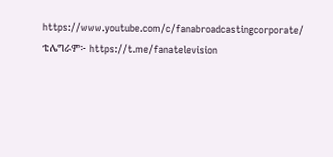https://www.youtube.com/c/fanabroadcastingcorporate/
ቴሌግራም፦ https://t.me/fanatelevision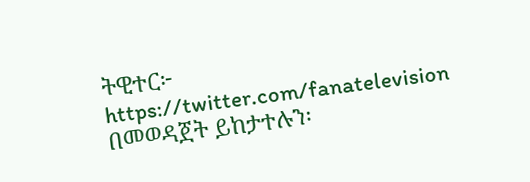ትዊተር፦ https://twitter.com/fanatelevision በመወዳጀት ይከታተሉን፡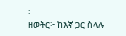፡
ዘወትር፦ ከእኛ ጋር ስላሉ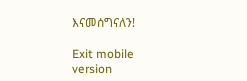እናመሰግናለን!

Exit mobile version